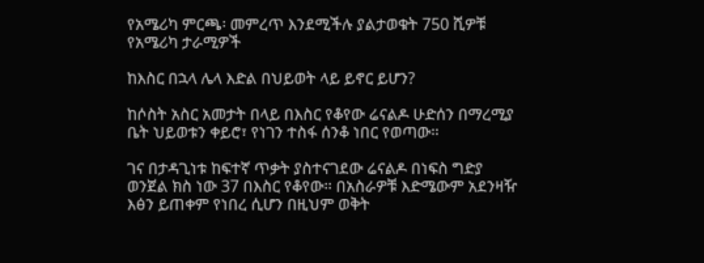የአሜሪካ ምርጫ፡ መምረጥ እንደሚችሉ ያልታወቁት 750 ሺዎቹ የአሜሪካ ታራሚዎች

ከእስር በኋላ ሌላ እድል በህይወት ላይ ይኖር ይሆን?

ከሶስት አስር አመታት በላይ በእስር የቆየው ሬናልዶ ሁድሰን በማረሚያ ቤት ህይወቱን ቀይሮ፣ የነገን ተስፋ ሰንቆ ነበር የወጣው።

ገና በታዳጊነቱ ከፍተኛ ጥቃት ያስተናገደው ሬናልዶ በነፍስ ግድያ ወንጀል ክስ ነው 37 በእስር የቆየው። በአስራዎቹ እድሜውም አደንዛዥ እፅን ይጠቀም የነበረ ሲሆን በዚህም ወቅት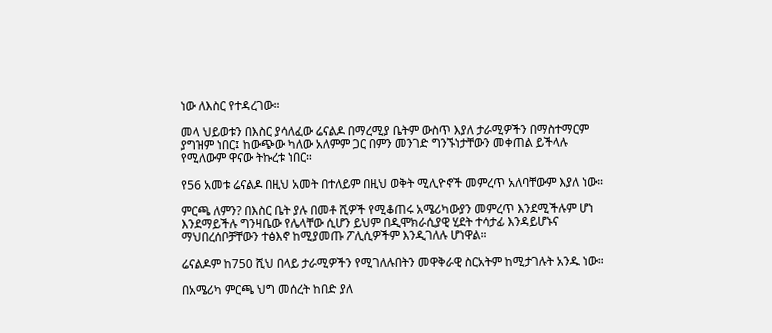ነው ለእስር የተዳረገው።

መላ ህይወቱን በእስር ያሳለፈው ሬናልዶ በማረሚያ ቤትም ውስጥ እያለ ታራሚዎችን በማስተማርም ያግዝም ነበር፤ ከውጭው ካለው አለምም ጋር በምን መንገድ ግንኙነታቸውን መቀጠል ይችላሉ የሚለውም ዋናው ትኩረቱ ነበር።

የ56 አመቱ ሬናልዶ በዚህ አመት በተለይም በዚህ ወቅት ሚሊዮኖች መምረጥ አለባቸውም እያለ ነው።

ምርጫ ለምን? በእስር ቤት ያሉ በመቶ ሺዎች የሚቆጠሩ አሜሪካውያን መምረጥ እንደሚችሉም ሆነ እንደማይችሉ ግንዛቤው የሌላቸው ሲሆን ይህም በዲሞክራሲያዊ ሂደት ተሳታፊ እንዳይሆኑና ማህበረሰቦቻቸውን ተፅእኖ ከሚያመጡ ፖሊሲዎችም እንዲገለሉ ሆነዋል።

ሬናልዶም ከ750 ሺህ በላይ ታራሚዎችን የሚገለሉበትን መዋቅራዊ ስርአትም ከሚታገሉት አንዱ ነው።

በአሜሪካ ምርጫ ህግ መሰረት ከበድ ያለ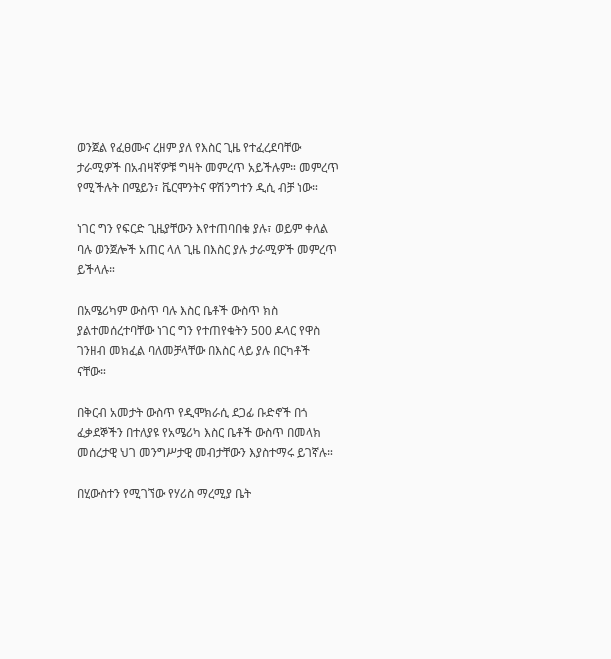ወንጀል የፈፀሙና ረዘም ያለ የእስር ጊዜ የተፈረደባቸው ታራሚዎች በአብዛኛዎቹ ግዛት መምረጥ አይችሉም። መምረጥ የሚችሉት በሜይን፣ ቬርሞንትና ዋሽንግተን ዲሲ ብቻ ነው።

ነገር ግን የፍርድ ጊዜያቸውን እየተጠባበቁ ያሉ፣ ወይም ቀለል ባሉ ወንጀሎች አጠር ላለ ጊዜ በእስር ያሉ ታራሚዎች መምረጥ ይችላሉ።

በአሜሪካም ውስጥ ባሉ እስር ቤቶች ውስጥ ክስ ያልተመሰረተባቸው ነገር ግን የተጠየቁትን 500 ዶላር የዋስ ገንዘብ መክፈል ባለመቻላቸው በእስር ላይ ያሉ በርካቶች ናቸው።

በቅርብ አመታት ውስጥ የዲሞክራሲ ደጋፊ ቡድኖች በጎ ፈቃደኞችን በተለያዩ የአሜሪካ እስር ቤቶች ውስጥ በመላክ መሰረታዊ ህገ መንግሥታዊ መብታቸውን እያስተማሩ ይገኛሉ።

በሂውስተን የሚገኘው የሃሪስ ማረሚያ ቤት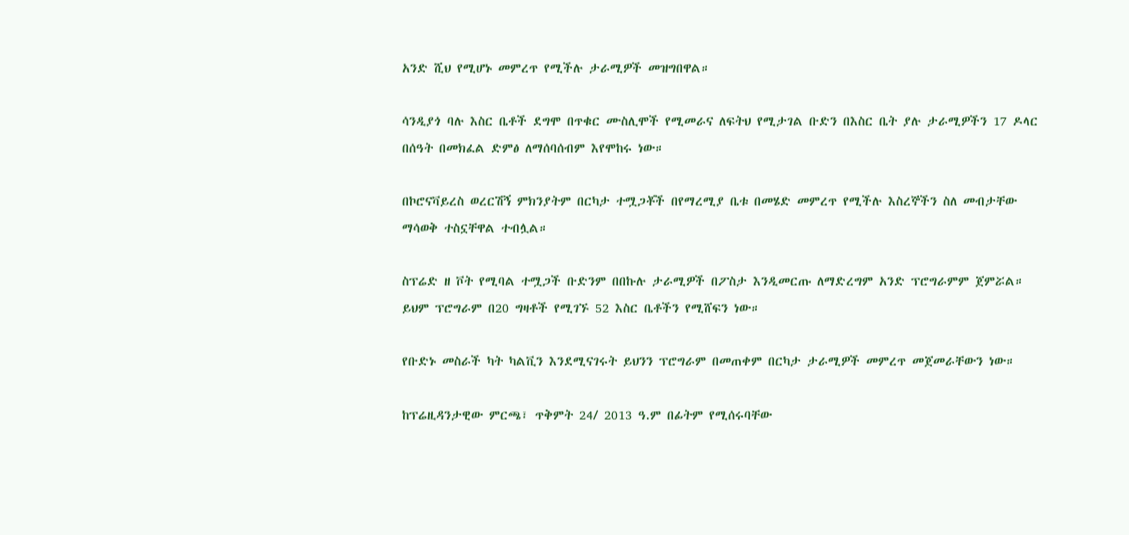አንድ ሺህ የሚሆኑ መምረጥ የሚችሉ ታራሚዎች መዝግበዋል።

ሳንዲያጎ ባሉ እስር ቤቶች ደግሞ በጥቁር ሙስሊሞች የሚመራና ለፍትህ የሚታገል ቡድን በእስር ቤት ያሉ ታራሚዎችን 17 ዶላር በሰዓት በመክፈል ድምፅ ለማሰባሰብም እየሞከሩ ነው።

በኮሮናቫይረስ ወረርሽኝ ምክንያትም በርካታ ተሟጋቾች በየማረሚያ ቤቱ በመሄድ መምረጥ የሚችሉ እስረኞችን ስለ መብታቸው ማሳወቅ ተስኗቸዋል ተብሏል።

ስፕሬድ ዘ ቮት የሚባል ተሟጋች ቡድንም በበኩሉ ታራሚዎች በፖስታ እንዲመርጡ ለማድረግም አንድ ፕሮግራምም ጀምሯል። ይህም ፕሮግራም በ20 ግዛቶች የሚገኙ 52 እስር ቤቶችን የሚሸፍን ነው።

የቡድኑ መስራች ካት ካልቪን እንደሚናገሩት ይህንን ፕሮግራም በመጠቀም በርካታ ታራሚዎች መምረጥ መጀመራቸውን ነው።

ከፕሬዚዳንታዊው ምርጫ፣ ጥቅምት 24/ 2013 ዓ.ም በፊትም የሚሰሩባቸው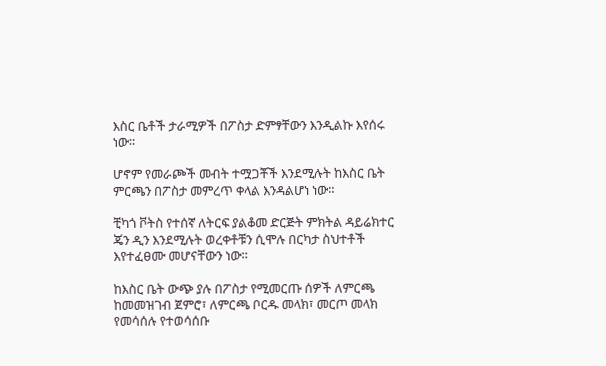እስር ቤቶች ታራሚዎች በፖስታ ድምፃቸውን እንዲልኩ እየሰሩ ነው።

ሆኖም የመራጮች መብት ተሟጋቾች እንደሚሉት ከእስር ቤት ምርጫን በፖስታ መምረጥ ቀላል እንዳልሆነ ነው።

ቺካጎ ቮትስ የተሰኛ ለትርፍ ያልቆመ ድርጅት ምክትል ዳይሬክተር ጄን ዲን እንደሚሉት ወረቀቶቹን ሲሞሉ በርካታ ስህተቶች እየተፈፀሙ መሆናቸውን ነው።

ከእስር ቤት ውጭ ያሉ በፖስታ የሚመርጡ ሰዎች ለምርጫ ከመመዝገብ ጀምሮ፣ ለምርጫ ቦርዱ መላክ፣ መርጦ መላክ የመሳሰሉ የተወሳሰቡ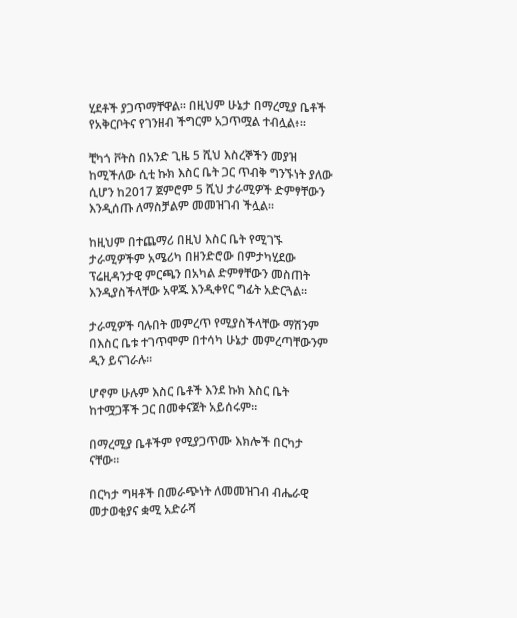ሂደቶች ያጋጥማቸዋል። በዚህም ሁኔታ በማረሚያ ቤቶች የአቅርቦትና የገንዘብ ችግርም አጋጥሟል ተብሏል፥።

ቺካጎ ቮትስ በአንድ ጊዜ 5 ሺህ እስረኞችን መያዝ ከሚችለው ሲቲ ኩክ እስር ቤት ጋር ጥብቅ ግንኙነት ያለው ሲሆን ከ2017 ጀምሮም 5 ሺህ ታራሚዎች ድምፃቸውን እንዲሰጡ ለማስቻልም መመዝገብ ችሏል።

ከዚህም በተጨማሪ በዚህ እስር ቤት የሚገኙ ታራሚዎችም አሜሪካ በዘንድሮው በምታካሂደው ፕሬዚዳንታዊ ምርጫን በአካል ድምፃቸውን መስጠት እንዲያስችላቸው አዋጁ እንዲቀየር ግፊት አድርጓል።

ታራሚዎች ባሉበት መምረጥ የሚያስችላቸው ማሽንም በእስር ቤቱ ተገጥሞም በተሳካ ሁኔታ መምረጣቸውንም ዲን ይናገራሉ።

ሆኖም ሁሉም እስር ቤቶች እንደ ኩክ እስር ቤት ከተሟጋቾች ጋር በመቀናጀት አይሰሩም።

በማረሚያ ቤቶችም የሚያጋጥሙ እክሎች በርካታ ናቸው።

በርካታ ግዛቶች በመራጭነት ለመመዝገብ ብሔራዊ መታወቂያና ቋሚ አድራሻ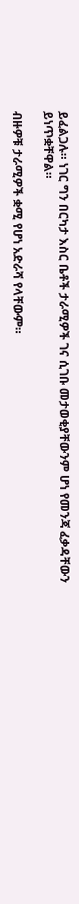ይፈልጋሉ። ነገር ግን በርካታ እስር ቤቶች ታራሚዎች ገና ሲገቡ መታወቂያቸውንም ሆነ የመንጃ ፈቃዳቸውን ይነጥቋቸዋል።

ብዙዎቹ ታራሚዎች ቋሚ የሆነ አድራሻ የላቸውም።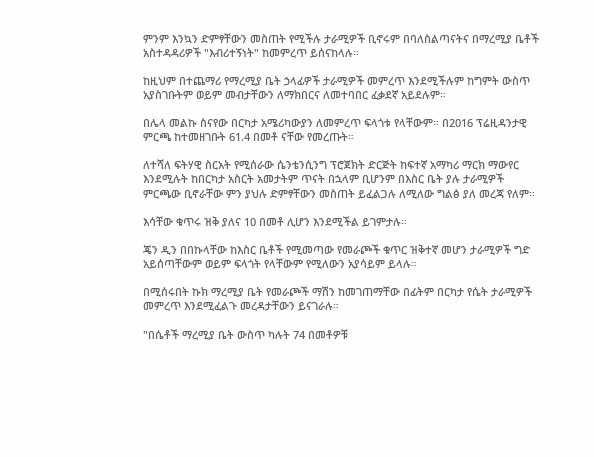ምንም እንኳን ድምፃቸውን መስጠት የሚችሉ ታራሚዎች ቢኖሩም በባለስልጣናትና በማረሚያ ቤቶች አስተዳዳሪዎች "እብሪተኝነት" ከመምረጥ ይሰናከላሉ።

ከዚህም በተጨማሪ የማረሚያ ቤት ኃላፊዎች ታራሚዎች መምረጥ እንደሚችሉም ከግምት ውስጥ አያስገቡትም ወይም መብታቸውን ለማክበርና ለመተባበር ፈቃደኛ አይደሉም።

በሌላ መልኩ ስናየው በርካታ አሜሪካውያን ለመምረጥ ፍላጎቱ የላቸውም። በ2016 ፕሬዚዳንታዊ ምርጫ ከተመዘገቡት 61.4 በመቶ ናቸው የመረጡት።

ለተሻለ ፍትሃዊ ስርአት የሚሰራው ሴንቴንሲንግ ፕሮጀክት ድርጅት ከፍተኛ አማካሪ ማርክ ማውየር እንደሚሉት ከበርካታ አስርት አመታትም ጥናት በኋላም ቢሆንም በእስር ቤት ያሉ ታራሚዎች ምርጫው ቢኖራቸው ምን ያህሉ ድምፃቸውን መስጠት ይፈልጋሉ ለሚለው ግልፅ ያለ መረጃ የለም።

እሳቸው ቁጥሩ ዝቅ ያለና 10 በመቶ ሊሆን እንደሚችል ይገምታሉ።

ጄን ዲን በበኩላቸው ከእስር ቤቶች የሚመጣው የመራጮች ቁጥር ዝቅተኛ መሆን ታራሚዎች ግድ አይሰጣቸውም ወይም ፍላጎት የላቸውም የሚለውን አያሳይም ይላሉ።

በሚሰሩበት ኩክ ማረሚያ ቤት የመራጮች ማሽን ከመገጠማቸው በፊትም በርካታ የሴት ታራሚዎች መምረጥ እንደሚፈልጉ መረዳታቸውን ይናገራሉ።

"በሴቶች ማረሚያ ቤት ውስጥ ካሉት 74 በመቶዎቹ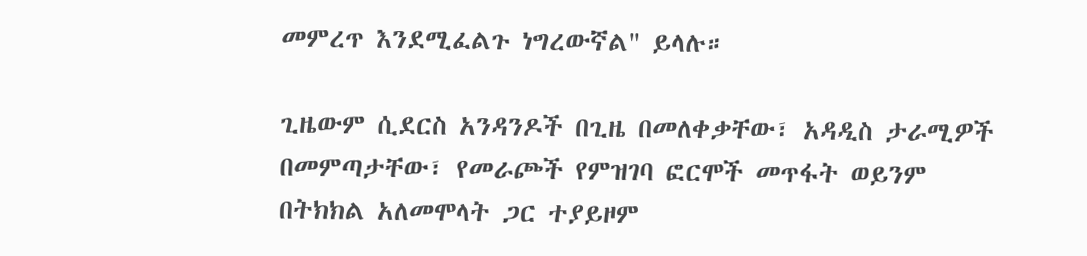መምረጥ እንደሚፈልጉ ነግረውኛል" ይላሉ።

ጊዜውም ሲደርስ አንዳንዶች በጊዜ በመለቀቃቸው፣ አዳዲስ ታራሚዎች በመምጣታቸው፣ የመራጮች የምዝገባ ፎርሞች መጥፋት ወይንም በትክክል አለመሞላት ጋር ተያይዞም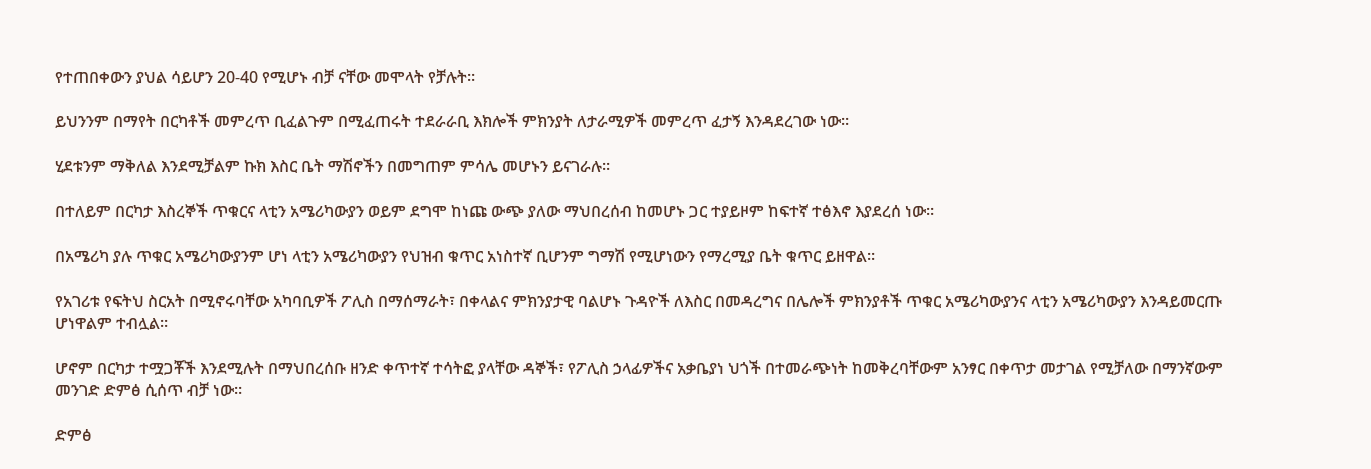የተጠበቀውን ያህል ሳይሆን 20-40 የሚሆኑ ብቻ ናቸው መሞላት የቻሉት።

ይህንንም በማየት በርካቶች መምረጥ ቢፈልጉም በሚፈጠሩት ተደራራቢ እክሎች ምክንያት ለታራሚዎች መምረጥ ፈታኝ እንዳደረገው ነው።

ሂደቱንም ማቅለል እንደሚቻልም ኩክ እስር ቤት ማሽኖችን በመግጠም ምሳሌ መሆኑን ይናገራሉ።

በተለይም በርካታ እስረኞች ጥቁርና ላቲን አሜሪካውያን ወይም ደግሞ ከነጩ ውጭ ያለው ማህበረሰብ ከመሆኑ ጋር ተያይዞም ከፍተኛ ተፅእኖ እያደረሰ ነው።

በአሜሪካ ያሉ ጥቁር አሜሪካውያንም ሆነ ላቲን አሜሪካውያን የህዝብ ቁጥር አነስተኛ ቢሆንም ግማሽ የሚሆነውን የማረሚያ ቤት ቁጥር ይዘዋል።

የአገሪቱ የፍትህ ስርአት በሚኖሩባቸው አካባቢዎች ፖሊስ በማሰማራት፣ በቀላልና ምክንያታዊ ባልሆኑ ጉዳዮች ለእስር በመዳረግና በሌሎች ምክንያቶች ጥቁር አሜሪካውያንና ላቲን አሜሪካውያን እንዳይመርጡ ሆነዋልም ተብሏል።

ሆኖም በርካታ ተሟጋቾች እንደሚሉት በማህበረሰቡ ዘንድ ቀጥተኛ ተሳትፎ ያላቸው ዳኞች፣ የፖሊስ ኃላፊዎችና አቃቤያነ ህጎች በተመራጭነት ከመቅረባቸውም አንፃር በቀጥታ መታገል የሚቻለው በማንኛውም መንገድ ድምፅ ሲሰጥ ብቻ ነው።

ድምፅ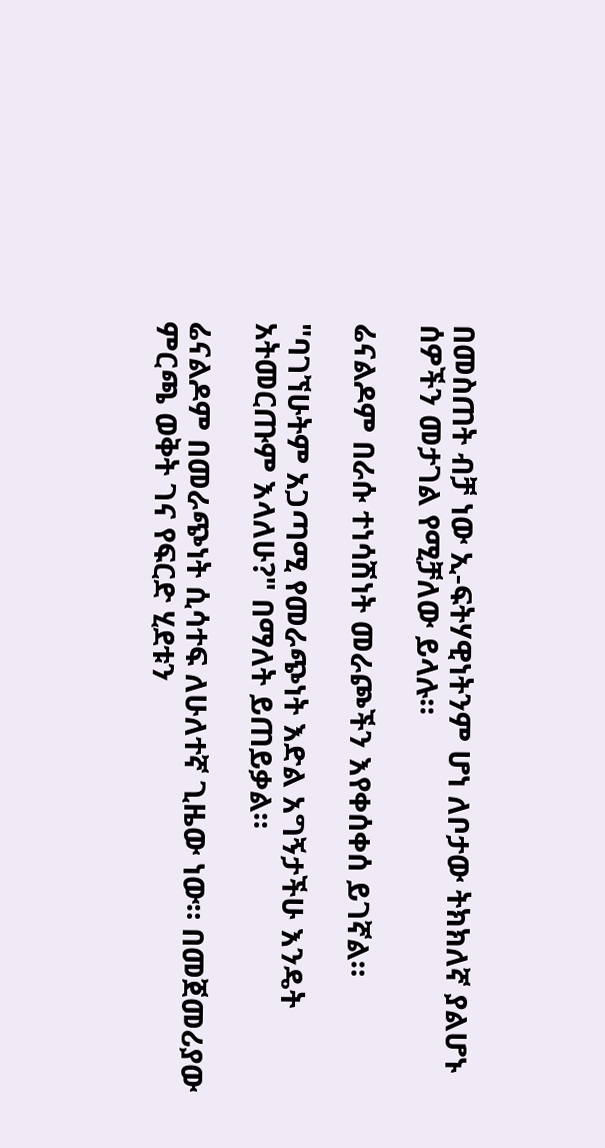በመስጠት ብቻ ነው ኢ-ፍትሃዊነትንም ሆነ ለቦታው ትክክለኛ ያልሆኑ ሰዎችን መታገል የሚቻለው ይላሉ።

ሬናልዶም በራሱ ተነሳሽነት መራጮችን እየቀሰቀሰ ይገኛል።

"ባገኘሁትም አጋጣሚ የመራጭነት እድል አግኝታችሁ እንዴት አትመርጡም እላለሁ?" በማለት ይጠይቃል።

ሬናልዶም በመራጭነት ሲሳተፍ ለሁለተኛ ጊዜው ነው። በመጀመሪያው ምርጫ ወቅት ገና የፍርድ ሂደቱን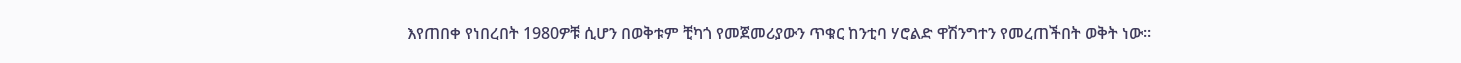እየጠበቀ የነበረበት 1980ዎቹ ሲሆን በወቅቱም ቺካጎ የመጀመሪያውን ጥቁር ከንቲባ ሃሮልድ ዋሽንግተን የመረጠችበት ወቅት ነው።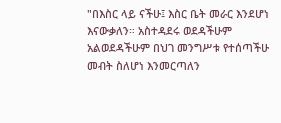"በእስር ላይ ናችሁ፤ እስር ቤት መራር እንደሆነ እናውቃለን። አስተዳደሩ ወደዳችሁም አልወደዳችሁም በህገ መንግሥቱ የተሰጣችሁ መብት ስለሆነ እንመርጣለን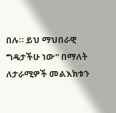በሉ። ይህ ማህበራዊ ግዴታችሁ ነው" በማለት ለታራሚዎች መልእክቱን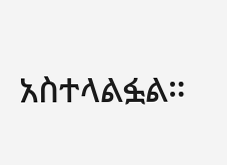አስተላልፏል።